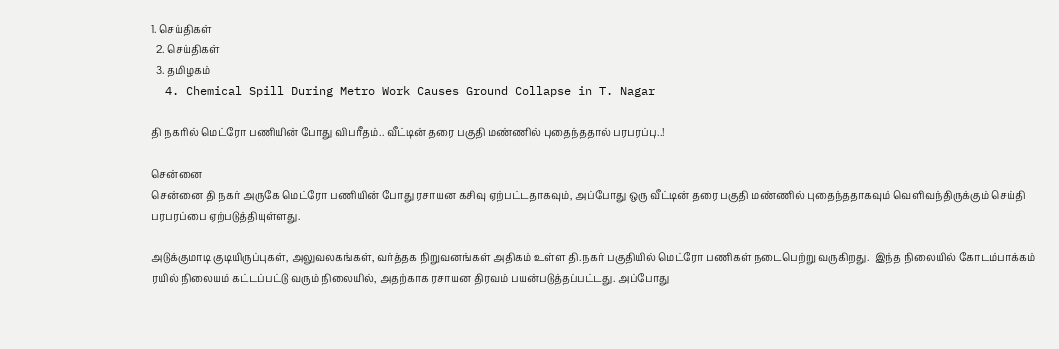1. செய்திகள்
  2. செய்திகள்
  3. த‌மிழக‌ம்
  4. Chemical Spill During Metro Work Causes Ground Collapse in T. Nagar

தி நகரில் மெட்ரோ பணியின் போது விபரீதம்.. வீட்டின் தரை பகுதி மண்ணில் புதைந்ததால் பரபரப்பு..!

சென்னை
சென்னை தி நகர் அருகே மெட்ரோ பணியின் போது ரசாயன கசிவு ஏற்பட்டதாகவும், அப்போது ஒரு வீட்டின் தரை பகுதி மண்ணில் புதைந்ததாகவும் வெளிவந்திருக்கும் செய்தி பரபரப்பை ஏற்படுத்தியுள்ளது.

அடுக்குமாடி குடியிருப்புகள், அலுவலகங்கள், வர்த்தக நிறுவனங்கள் அதிகம் உள்ள தி.நகர் பகுதியில் மெட்ரோ பணிகள் நடைபெற்று வருகிறது.  இந்த நிலையில் கோடம்பாக்கம் ரயில் நிலையம் கட்டப்பட்டு வரும் நிலையில், அதற்காக ரசாயன திரவம் பயன்படுத்தப்பட்டது. அப்போது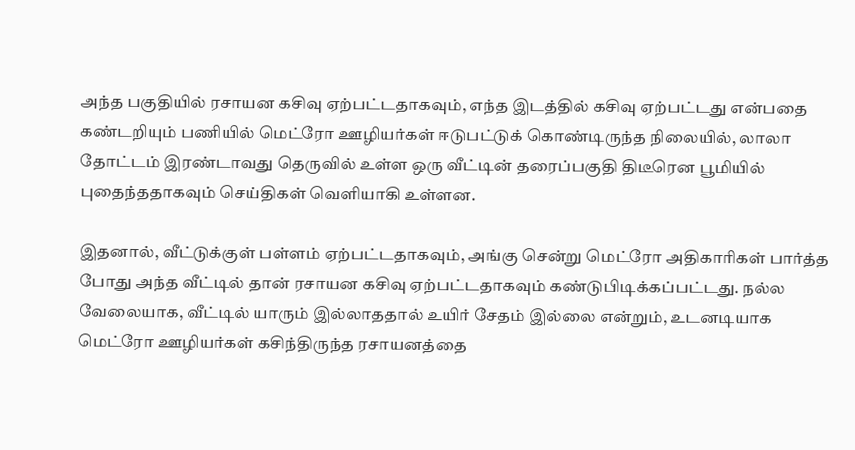அந்த பகுதியில் ரசாயன கசிவு ஏற்பட்டதாகவும், எந்த இடத்தில் கசிவு ஏற்பட்டது என்பதை கண்டறியும் பணியில் மெட்ரோ ஊழியர்கள் ஈடுபட்டுக் கொண்டிருந்த நிலையில், லாலா தோட்டம் இரண்டாவது தெருவில் உள்ள ஒரு வீட்டின் தரைப்பகுதி திடீரென பூமியில் புதைந்ததாகவும் செய்திகள் வெளியாகி உள்ளன.

இதனால், வீட்டுக்குள் பள்ளம் ஏற்பட்டதாகவும், அங்கு சென்று மெட்ரோ அதிகாரிகள் பார்த்த போது அந்த வீட்டில் தான் ரசாயன கசிவு ஏற்பட்டதாகவும் கண்டுபிடிக்கப்பட்டது. நல்ல வேலையாக, வீட்டில் யாரும் இல்லாததால் உயிர் சேதம் இல்லை என்றும், உடனடியாக மெட்ரோ ஊழியர்கள் கசிந்திருந்த ரசாயனத்தை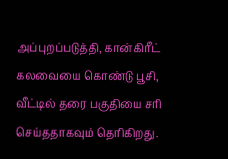அப்புறப்படுத்தி, கான்கிரீட் கலவையை கொண்டு பூசி, வீட்டில் தரை பகுதியை சரி செய்ததாகவும் தெரிகிறது.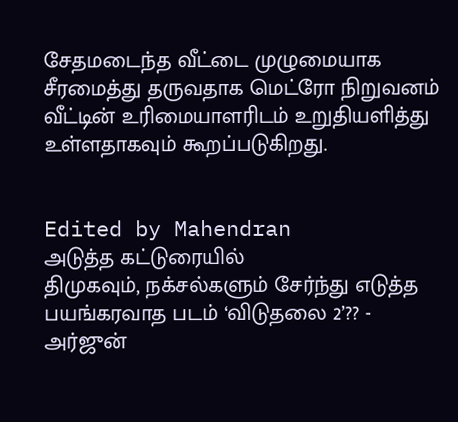சேதமடைந்த வீட்டை முழுமையாக சீரமைத்து தருவதாக மெட்ரோ நிறுவனம் வீட்டின் உரிமையாளரிடம் உறுதியளித்து உள்ளதாகவும் கூறப்படுகிறது.


Edited by Mahendran
அடுத்த கட்டுரையில்
திமுகவும், நக்சல்களும் சேர்ந்து எடுத்த பயங்கரவாத படம் ‘விடுதலை 2’?? - அர்ஜுன்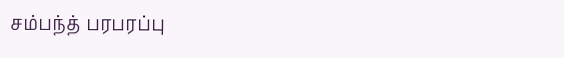சம்பந்த் பரபரப்பு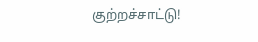குற்றச்சாட்டு!